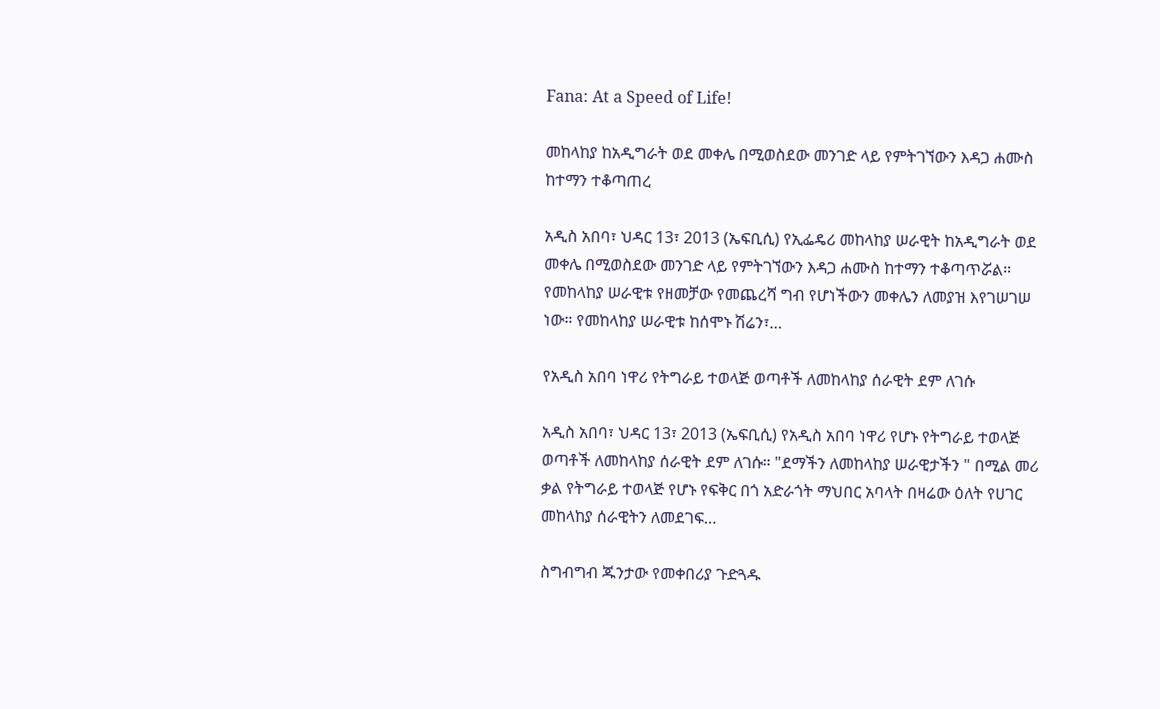Fana: At a Speed of Life!

መከላከያ ከአዲግራት ወደ መቀሌ በሚወስደው መንገድ ላይ የምትገኘውን እዳጋ ሐሙስ ከተማን ተቆጣጠረ

አዲስ አበባ፣ ህዳር 13፣ 2013 (ኤፍቢሲ) የኢፌዴሪ መከላከያ ሠራዊት ከአዲግራት ወደ መቀሌ በሚወስደው መንገድ ላይ የምትገኘውን እዳጋ ሐሙስ ከተማን ተቆጣጥሯል። የመከላከያ ሠራዊቱ የዘመቻው የመጨረሻ ግብ የሆነችውን መቀሌን ለመያዝ እየገሠገሠ ነው። የመከላከያ ሠራዊቱ ከሰሞኑ ሽሬን፣…

የአዲስ አበባ ነዋሪ የትግራይ ተወላጅ ወጣቶች ለመከላከያ ሰራዊት ደም ለገሱ

አዲስ አበባ፣ ህዳር 13፣ 2013 (ኤፍቢሲ) የአዲስ አበባ ነዋሪ የሆኑ የትግራይ ተወላጅ ወጣቶች ለመከላከያ ሰራዊት ደም ለገሱ። "ደማችን ለመከላከያ ሠራዊታችን " በሚል መሪ ቃል የትግራይ ተወላጅ የሆኑ የፍቅር በጎ አድራጎት ማህበር አባላት በዛሬው ዕለት የሀገር መከላከያ ሰራዊትን ለመደገፍ…

ስግብግብ ጁንታው የመቀበሪያ ጉድጓዱ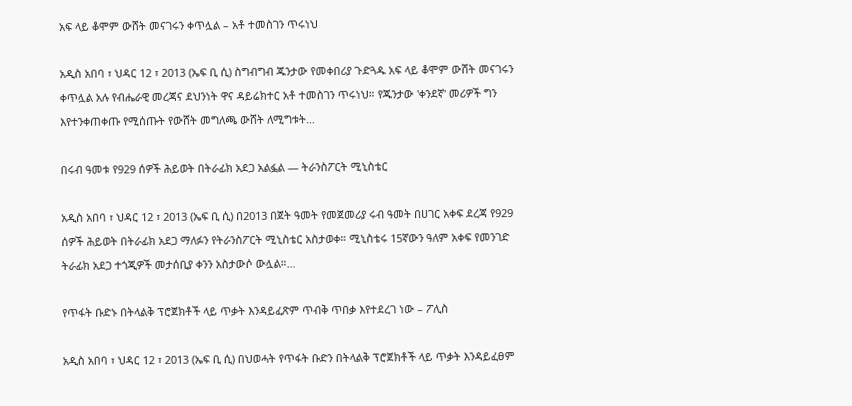አፍ ላይ ቆሞም ውሸት መናገሩን ቀጥሏል – አቶ ተመስገን ጥሩነህ

አዲስ አበባ ፣ ህዳር 12 ፣ 2013 (ኤፍ ቢ ሲ) ስግብግብ ጁንታው የመቀበሪያ ጉድጓዱ አፍ ላይ ቆሞም ውሸት መናገሩን ቀጥሏል አሉ የብሔራዊ መረጃና ደህንነት ዋና ዳይሬክተር አቶ ተመስገን ጥሩነህ። የጁንታው 'ቀንደኛ' መሪዎች ግን እየተንቀጠቀጡ የሚሰጡት የውሸት መግለጫ ውሸት ለሚግቱት…

በሩብ ዓመቱ የ929 ሰዎች ሕይወት በትራፊክ አደጋ አልፏል — ትራንስፖርት ሚኒስቴር

አዲስ አበባ ፣ ህዳር 12 ፣ 2013 (ኤፍ ቢ ሲ) በ2013 በጀት ዓመት የመጀመሪያ ሩብ ዓመት በሀገር አቀፍ ደረጃ የ929 ሰዎች ሕይወት በትራፊክ አደጋ ማለፉን የትራንስፖርት ሚኒስቴር አስታወቀ። ሚኒስቴሩ 15ኛውን ዓለም አቀፍ የመንገድ ትራፊክ አደጋ ተጎጂዎች መታሰቢያ ቀንን አስታውሶ ውሏል።…

የጥፋት ቡድኑ በትላልቅ ፕሮጀክቶች ላይ ጥቃት እንዳይፈጽም ጥብቅ ጥበቃ እየተደረገ ነው – ፖሊስ

አዲስ አበባ ፣ ህዳር 12 ፣ 2013 (ኤፍ ቢ ሲ) በህወሓት የጥፋት ቡድን በትላልቅ ፕሮጀክቶች ላይ ጥቃት እንዳይፈፀም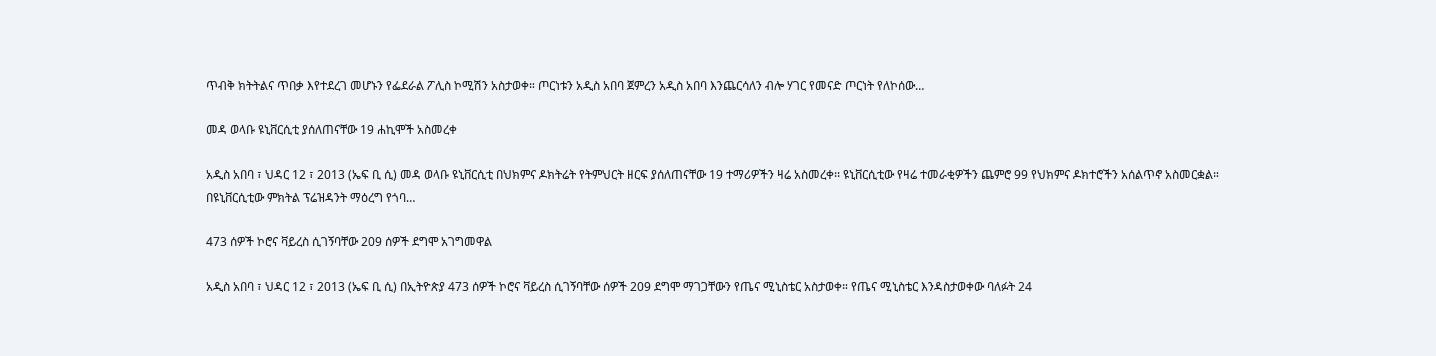ጥብቅ ክትትልና ጥበቃ እየተደረገ መሆኑን የፌደራል ፖሊስ ኮሚሽን አስታወቀ። ጦርነቱን አዲስ አበባ ጀምረን አዲስ አበባ እንጨርሳለን ብሎ ሃገር የመናድ ጦርነት የለኮሰው…

መዳ ወላቡ ዩኒቨርሲቲ ያሰለጠናቸው 19 ሐኪሞች አስመረቀ

አዲስ አበባ ፣ ህዳር 12 ፣ 2013 (ኤፍ ቢ ሲ) መዳ ወላቡ ዩኒቨርሲቲ በህክምና ዶክትሬት የትምህርት ዘርፍ ያሰለጠናቸው 19 ተማሪዎችን ዛሬ አስመረቀ፡፡ ዩኒቨርሲቲው የዛሬ ተመራቂዎችን ጨምሮ 99 የህክምና ዶክተሮችን አሰልጥኖ አስመርቋል። በዩኒቨርሲቲው ምክትል ፕሬዝዳንት ማዕረግ የጎባ…

473 ሰዎች ኮሮና ቫይረስ ሲገኝባቸው 209 ሰዎች ደግሞ አገግመዋል

አዲስ አበባ ፣ ህዳር 12 ፣ 2013 (ኤፍ ቢ ሲ) በኢትዮጵያ 473 ሰዎች ኮሮና ቫይረስ ሲገኝባቸው ሰዎች 209 ደግሞ ማገጋቸውን የጤና ሚኒስቴር አስታወቀ። የጤና ሚኒስቴር እንዳስታወቀው ባለፉት 24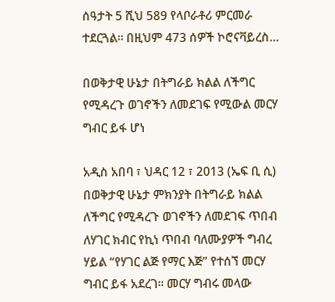ሰዓታት 5 ሺህ 589 የላቦራቶሪ ምርመራ ተደርጓል። በዚህም 473 ሰዎች ኮሮናቫይረስ…

በወቅታዊ ሁኔታ በትግራይ ክልል ለችግር የሚዳረጉ ወገኖችን ለመደገፍ የሚውል መርሃ ግብር ይፋ ሆነ

አዲስ አበባ ፣ ህዳር 12 ፣ 2013 (ኤፍ ቢ ሲ) በወቅታዊ ሁኔታ ምክንያት በትግራይ ክልል ለችግር የሚዳረጉ ወገኖችን ለመደገፍ ጥበብ ለሃገር ክብር የኪነ ጥበብ ባለሙያዎች ግብረ ሃይል “የሃገር ልጅ የማር እጅ” የተሰኘ መርሃ ግብር ይፋ አደረገ፡፡ መርሃ ግብሩ መላው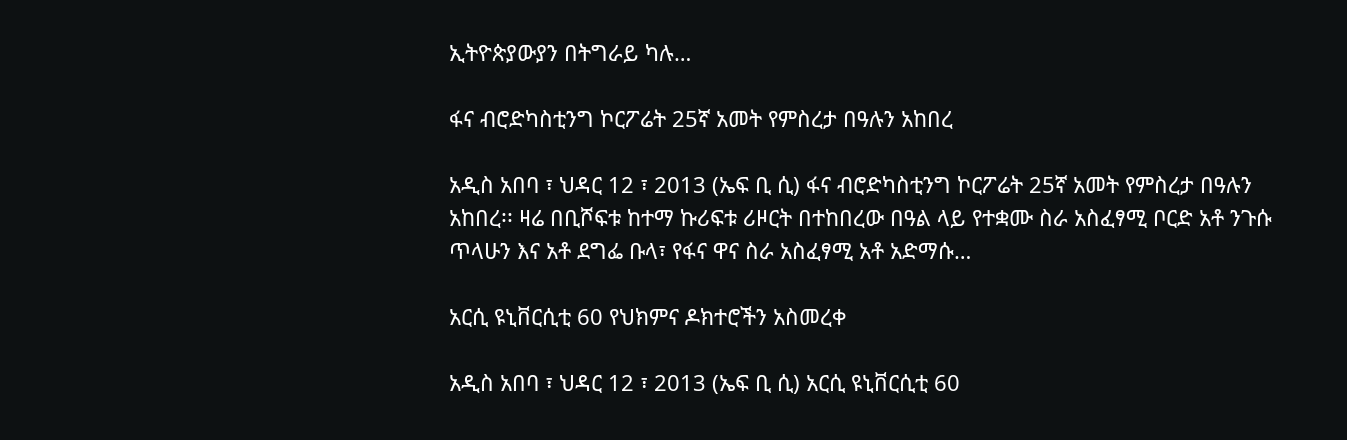ኢትዮጵያውያን በትግራይ ካሉ…

ፋና ብሮድካስቲንግ ኮርፖሬት 25ኛ አመት የምስረታ በዓሉን አከበረ

አዲስ አበባ ፣ ህዳር 12 ፣ 2013 (ኤፍ ቢ ሲ) ፋና ብሮድካስቲንግ ኮርፖሬት 25ኛ አመት የምስረታ በዓሉን አከበረ፡፡ ዛሬ በቢሾፍቱ ከተማ ኩሪፍቱ ሪዞርት በተከበረው በዓል ላይ የተቋሙ ስራ አስፈፃሚ ቦርድ አቶ ንጉሱ ጥላሁን እና አቶ ደግፌ ቡላ፣ የፋና ዋና ስራ አስፈፃሚ አቶ አድማሱ…

አርሲ ዩኒቨርሲቲ 60 የህክምና ዶክተሮችን አስመረቀ

አዲስ አበባ ፣ ህዳር 12 ፣ 2013 (ኤፍ ቢ ሲ) አርሲ ዩኒቨርሲቲ 60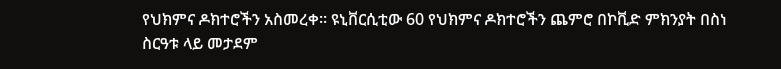የህክምና ዶክተሮችን አስመረቀ፡፡ ዩኒቨርሲቲው 60 የህክምና ዶክተሮችን ጨምሮ በኮቪድ ምክንያት በስነ ስርዓቱ ላይ መታደም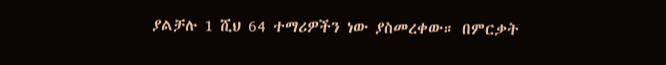ያልቻሉ 1 ሺህ 64 ተማሪዎችን ነው ያስመረቀው። በምርቃት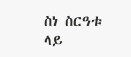ስነ ስርዓቱ ላይ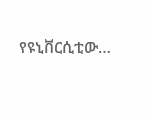የዩኒቨርሲቲው…